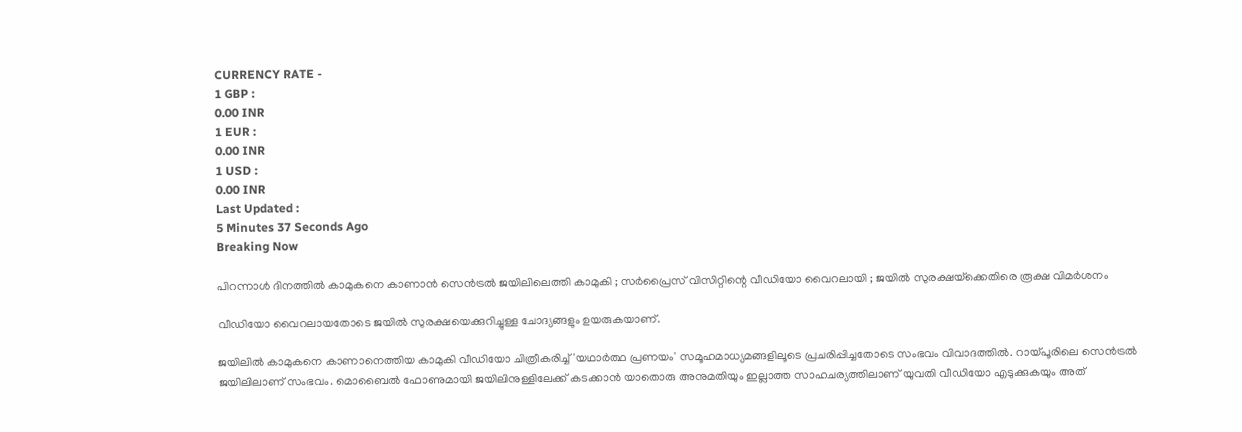CURRENCY RATE -
1 GBP :
0.00 INR
1 EUR :
0.00 INR
1 USD :
0.00 INR
Last Updated :
5 Minutes 37 Seconds Ago
Breaking Now

പിറന്നാള്‍ ദിനത്തില്‍ കാമുകനെ കാണാന്‍ സെന്‍ട്രല്‍ ജയിലിലെത്തി കാമുകി ; സര്‍പ്രൈസ് വിസിറ്റിന്റെ വീഡിയോ വൈറലായി ; ജയില്‍ സുരക്ഷയ്‌ക്കെതിരെ രൂക്ഷ വിമര്‍ശനം

വീഡിയോ വൈറലായതോടെ ജയില്‍ സുരക്ഷയെക്കുറിച്ചുള്ള ചോദ്യങ്ങളും ഉയരുകയാണ്.

ജയിലില്‍ കാമുകനെ കാണാനെത്തിയ കാമുകി വീഡിയോ ചിത്രീകരിച്ച് 'യഥാര്‍ത്ഥ പ്രണയം' സമൂഹമാധ്യമങ്ങളിലൂടെ പ്രചരിപ്പിച്ചതോടെ സംഭവം വിവാദത്തില്‍. റായ്പൂരിലെ സെന്‍ട്രല്‍ ജയിലിലാണ് സംഭവം. മൊബൈല്‍ ഫോണുമായി ജയിലിനുള്ളിലേക്ക് കടക്കാന്‍ യാതൊരു അനുമതിയും ഇല്ലാത്ത സാഹചര്യത്തിലാണ് യുവതി വീഡിയോ എടുക്കുകയും അത്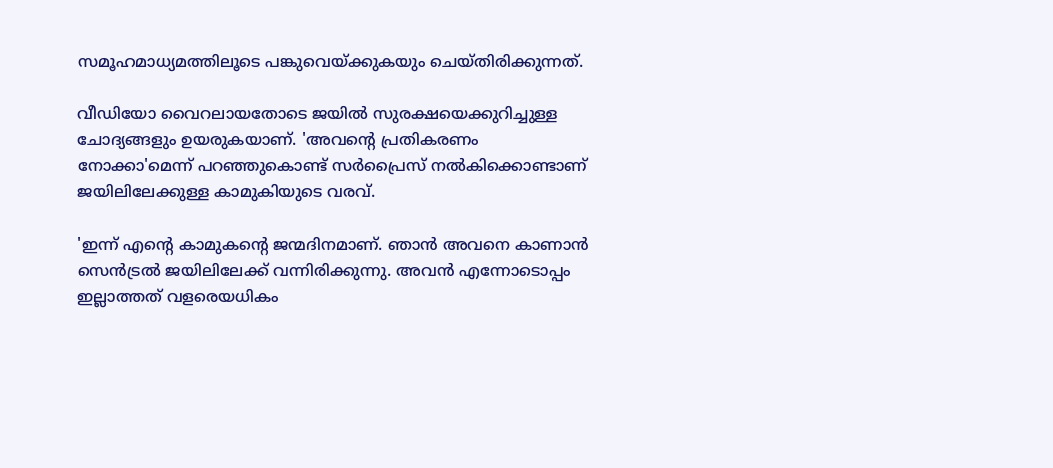സമൂഹമാധ്യമത്തിലൂടെ പങ്കുവെയ്ക്കുകയും ചെയ്തിരിക്കുന്നത്.

വീഡിയോ വൈറലായതോടെ ജയില്‍ സുരക്ഷയെക്കുറിച്ചുള്ള ചോദ്യങ്ങളും ഉയരുകയാണ്. 'അവന്റെ പ്രതികരണം നോക്കാ'മെന്ന് പറഞ്ഞുകൊണ്ട് സര്‍പ്രൈസ് നല്‍കിക്കൊണ്ടാണ് ജയിലിലേക്കുള്ള കാമുകിയുടെ വരവ്.

'ഇന്ന് എന്റെ കാമുകന്റെ ജന്മദിനമാണ്. ഞാന്‍ അവനെ കാണാന്‍ സെന്‍ട്രല്‍ ജയിലിലേക്ക് വന്നിരിക്കുന്നു. അവന്‍ എന്നോടൊപ്പം ഇല്ലാത്തത് വളരെയധികം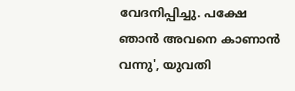വേദനിപ്പിച്ചു. പക്ഷേ ഞാന്‍ അവനെ കാണാന്‍ വന്നു', യുവതി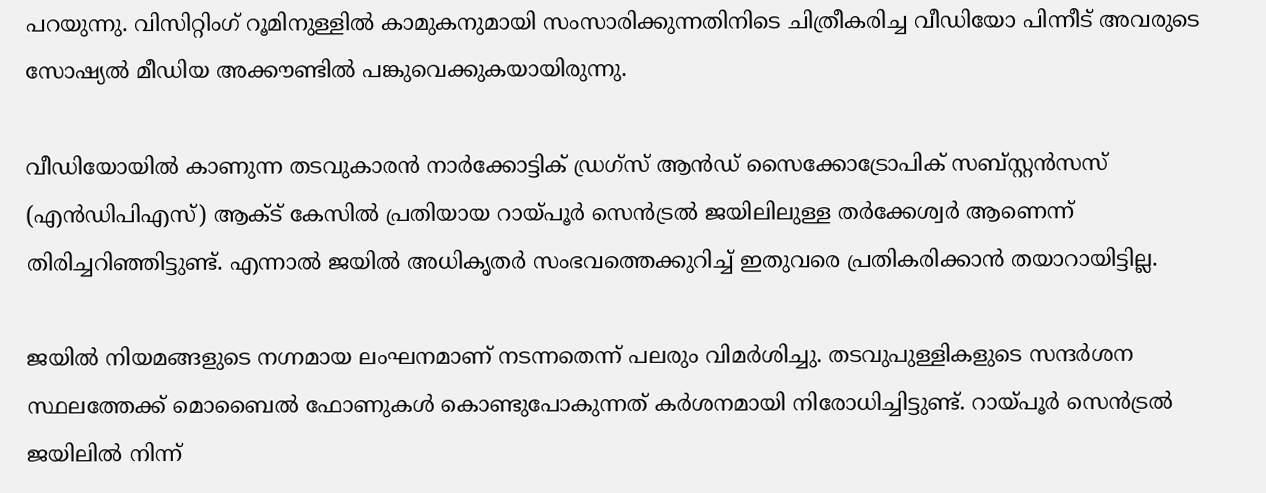പറയുന്നു. വിസിറ്റിംഗ് റൂമിനുള്ളില്‍ കാമുകനുമായി സംസാരിക്കുന്നതിനിടെ ചിത്രീകരിച്ച വീഡിയോ പിന്നീട് അവരുടെ സോഷ്യല്‍ മീഡിയ അക്കൗണ്ടില്‍ പങ്കുവെക്കുകയായിരുന്നു.

വീഡിയോയില്‍ കാണുന്ന തടവുകാരന്‍ നാര്‍ക്കോട്ടിക് ഡ്രഗ്സ് ആന്‍ഡ് സൈക്കോട്രോപിക് സബ്സ്റ്റന്‍സസ് (എന്‍ഡിപിഎസ്) ആക്ട് കേസില്‍ പ്രതിയായ റായ്പൂര്‍ സെന്‍ട്രല്‍ ജയിലിലുള്ള തര്‍ക്കേശ്വര്‍ ആണെന്ന് തിരിച്ചറിഞ്ഞിട്ടുണ്ട്. എന്നാല്‍ ജയില്‍ അധികൃതര്‍ സംഭവത്തെക്കുറിച്ച് ഇതുവരെ പ്രതികരിക്കാന്‍ തയാറായിട്ടില്ല.

ജയില്‍ നിയമങ്ങളുടെ നഗ്നമായ ലംഘനമാണ് നടന്നതെന്ന് പലരും വിമര്‍ശിച്ചു. തടവുപുള്ളികളുടെ സന്ദര്‍ശന സ്ഥലത്തേക്ക് മൊബൈല്‍ ഫോണുകള്‍ കൊണ്ടുപോകുന്നത് കര്‍ശനമായി നിരോധിച്ചിട്ടുണ്ട്. റായ്പൂര്‍ സെന്‍ട്രല്‍ ജയിലില്‍ നിന്ന്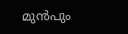മുന്‍പും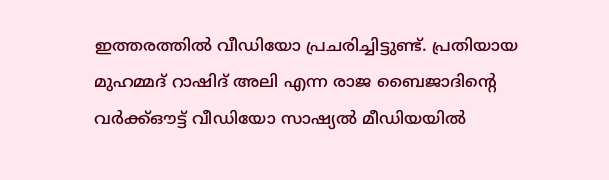ഇത്തരത്തില്‍ വീഡിയോ പ്രചരിച്ചിട്ടുണ്ട്. പ്രതിയായ മുഹമ്മദ് റാഷിദ് അലി എന്ന രാജ ബൈജാദിന്റെ വര്‍ക്ക്ഔട്ട് വീഡിയോ സാഷ്യല്‍ മീഡിയയില്‍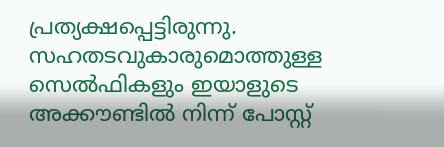പ്രത്യക്ഷപ്പെട്ടിരുന്നു. സഹതടവുകാരുമൊത്തുള്ള സെല്‍ഫികളും ഇയാളുടെ അക്കൗണ്ടില്‍ നിന്ന് പോസ്റ്റ്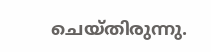ചെയ്തിരുന്നു.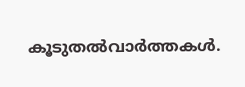കൂടുതല്‍വാര്‍ത്തകള്‍.